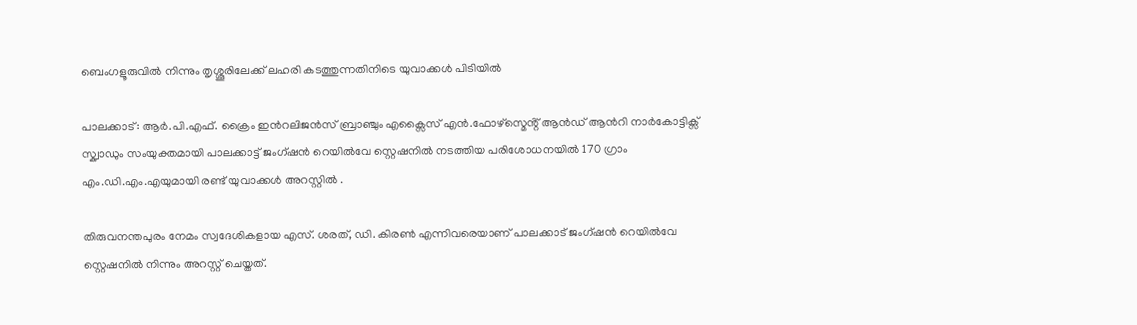ബെംഗളൂരുവിൽ നിന്നും തൃശ്ശൂരിലേക്ക് ലഹരി കടത്തുന്നതിനിടെ യുവാക്കൾ പിടിയിൽ

പാലക്കാട്: ആർ.പി.എഫ്. ക്രൈം ഇൻറലിജൻസ് ബ്രാഞ്ചും എക്സൈസ് എൻ.ഫോഴ്‌സ്മെൻ്റ് ആൻഡ് ആൻറി നാർകോട്ടിക്സ് സ്ക്വാഡും സംയുക്തമായി പാലക്കാട്ട് ജംഗ്ഷൻ റെയിൽവേ സ്റ്റെഷനിൽ നടത്തിയ പരിശോധനയിൽ 170 ഗ്രാം എം.ഡി.എം.എയുമായി രണ്ട് യുവാക്കൾ അറസ്റ്റിൽ .

തിരുവനന്തപുരം നേമം സ്വദേശികളായ എസ്. ശരത്, ഡി. കിരൺ എന്നിവരെയാണ് പാലക്കാട് ജംഗ്ഷൻ റെയിൽവേ സ്റ്റെഷനിൽ നിന്നും അറസ്റ്റ് ചെയ്തത്.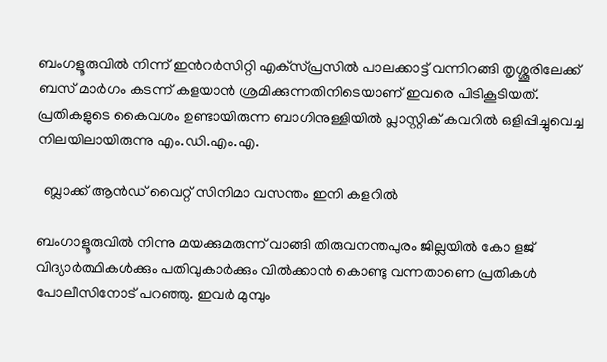ബംഗളൂരുവിൽ നിന്ന് ഇൻറർസിറ്റി എക്‌സ്പ്രസിൽ പാലക്കാട്ട് വന്നിറങ്ങി തൃശ്ശൂരിലേക്ക് ബസ് മാർഗം കടന്ന് കളയാൻ ശ്രമിക്കുന്നതിനിടെയാണ് ഇവരെ പിടികൂടിയത്. പ്രതികളുടെ കൈവശം ഉണ്ടായിരുന്ന ബാഗിനുള്ളിയിൽ പ്ലാസ്റ്റിക് കവറിൽ ഒളിപ്പിച്ചുവെച്ച നിലയിലായിരുന്നു എം.ഡി.എം.എ.

  ബ്ലാക്ക് ആൻഡ് വൈറ്റ് സിനിമാ വസന്തം ഇനി കളറിൽ

ബംഗാളൂരുവിൽ നിന്നു മയക്കുമരുന്ന് വാങ്ങി തിരുവനന്തപുരം ജില്ലയിൽ കോ ളജ് വിദ്യാർത്ഥികൾക്കും പതിവുകാർക്കും വിൽക്കാൻ കൊണ്ടു വന്നതാണെ പ്രതികൾ പോലീസിനോട് പറഞ്ഞു. ഇവർ മുമ്പും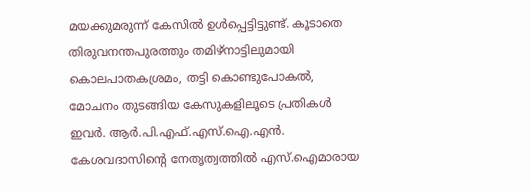മയക്കുമരുന്ന് കേസിൽ ഉൾപ്പെട്ടിട്ടുണ്ട്. കൂടാതെ തിരുവനന്തപുരത്തും തമിഴ്നാട്ടിലുമായി കൊലപാതകശ്രമം, തട്ടി കൊണ്ടുപോകൽ, മോചനം തുടങ്ങിയ കേസുകളിലൂടെ പ്രതികൾ ഇവർ. ആർ.പി.എഫ്.എസ്.ഐ.എൻ. കേശവദാസിൻ്റെ നേതൃത്വത്തിൽ എസ്.ഐമാരായ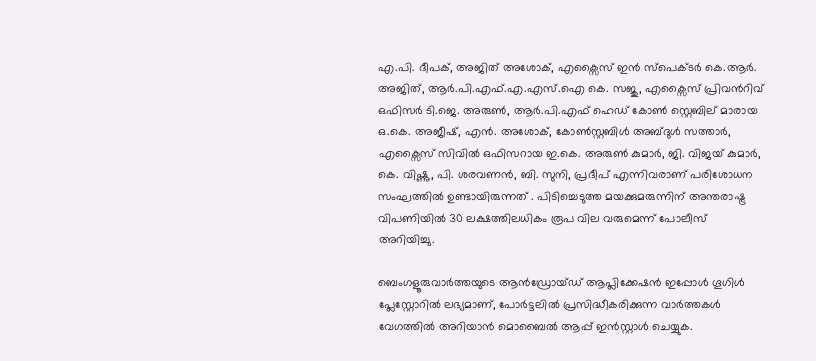എ.പി. ദീപക്, അജിത് അശോക്, എക്സൈസ് ഇൻ സ്പെക്ടർ കെ.ആർ. അജിത്, ആർ.പി.എഫ്.എ.എസ്.ഐ കെ. സജു, എക്സൈസ് പ്രിവൻറിവ് ഒഫിസർ ടി.ജെ. അരുൺ, ആർ.പി.എഫ് ഹെഡ് കോൺ സ്റ്റെബില് മാരായ ഒ.കെ. അജീഷ്, എൻ. അശോക്, കോൺസ്റ്റബിൾ അബ്ദുൾ സത്താർ, എക്സൈസ് സിവിൽ ഒഫിസറായ ഇ.കെ. അരുൺ കുമാർ, ജി. വിജയ് കുമാർ, കെ. വിഷ്ണു, പി. ശരവണൻ, ബി. സുനി, പ്രദീപ് എന്നിവരാണ് പരിശോധന സംഘത്തിൽ ഉണ്ടായിരുന്നത് . പിടിച്ചെടുത്ത മയക്കുമരുന്നിന് അന്തരാഷ്ട്ര വിപണിയിൽ 30 ലക്ഷത്തിലധികം രൂപ വില വരുമെന്ന് പോലീസ് അറിയിച്ചു.

ബെംഗളൂരുവാർത്തയുടെ ആൻഡ്രോയ്ഡ് ആപ്ലിക്കേഷൻ ഇപ്പോൾ ഗൂഗിൾ പ്ലേസ്റ്റോറിൽ ലഭ്യമാണ്, പോർട്ടലിൽ പ്രസിദ്ധീകരിക്കുന്ന വാർത്തകൾ വേഗത്തിൽ അറിയാൻ മൊബൈൽ ആപ്പ് ഇൻസ്റ്റാൾ ചെയ്യുക.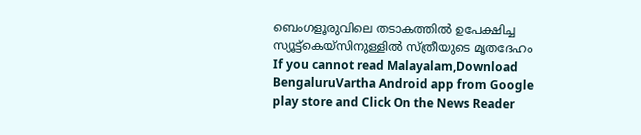ബെംഗളൂരുവിലെ തടാകത്തിൽ ഉപേക്ഷിച്ച സ്യൂട്ട്കെയ്സിനുള്ളിൽ സ്ത്രീയുടെ മൃതദേഹം
If you cannot read Malayalam,Download BengaluruVartha Android app from Google play store and Click On the News Reader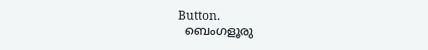Button.
  ബെംഗളൂരു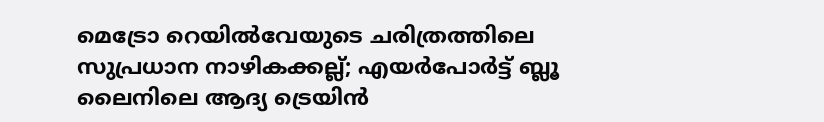മെട്രോ റെയിൽവേയുടെ ചരിത്രത്തിലെ സുപ്രധാന നാഴികക്കല്ല്; എയർപോർട്ട് ബ്ലൂ ലൈനിലെ ആദ്യ ട്രെയിൻ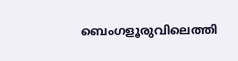ബെംഗളൂരുവിലെത്തി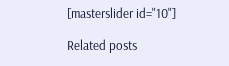[masterslider id="10"]

Related posts